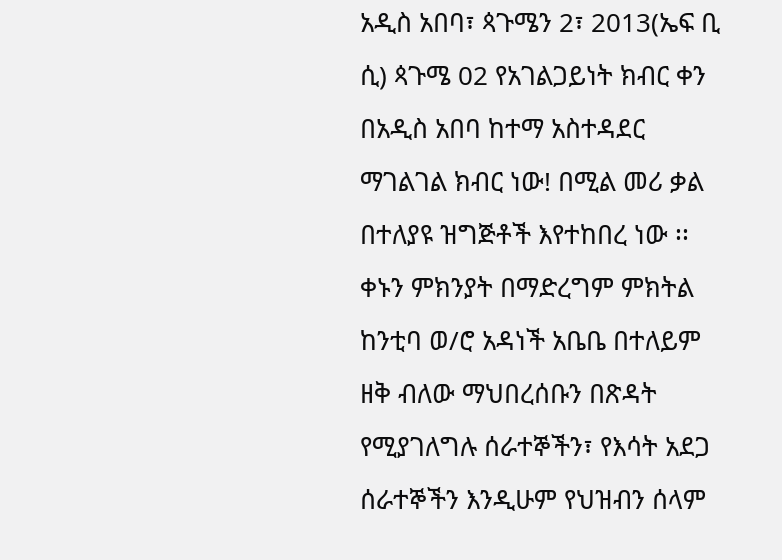አዲስ አበባ፣ ጳጉሜን 2፣ 2013(ኤፍ ቢ ሲ) ጳጉሜ 02 የአገልጋይነት ክብር ቀን በአዲስ አበባ ከተማ አስተዳደር ማገልገል ክብር ነው! በሚል መሪ ቃል በተለያዩ ዝግጅቶች እየተከበረ ነው ፡፡
ቀኑን ምክንያት በማድረግም ምክትል ከንቲባ ወ/ሮ አዳነች አቤቤ በተለይም ዘቅ ብለው ማህበረሰቡን በጽዳት የሚያገለግሉ ሰራተኞችን፣ የእሳት አደጋ ሰራተኞችን እንዲሁም የህዝብን ሰላም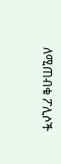ለሚጠብቁ ፖሊሶች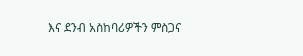እና ደንብ አስከባሪዎችን ምስጋና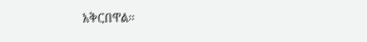አቅርበዋል፡፡